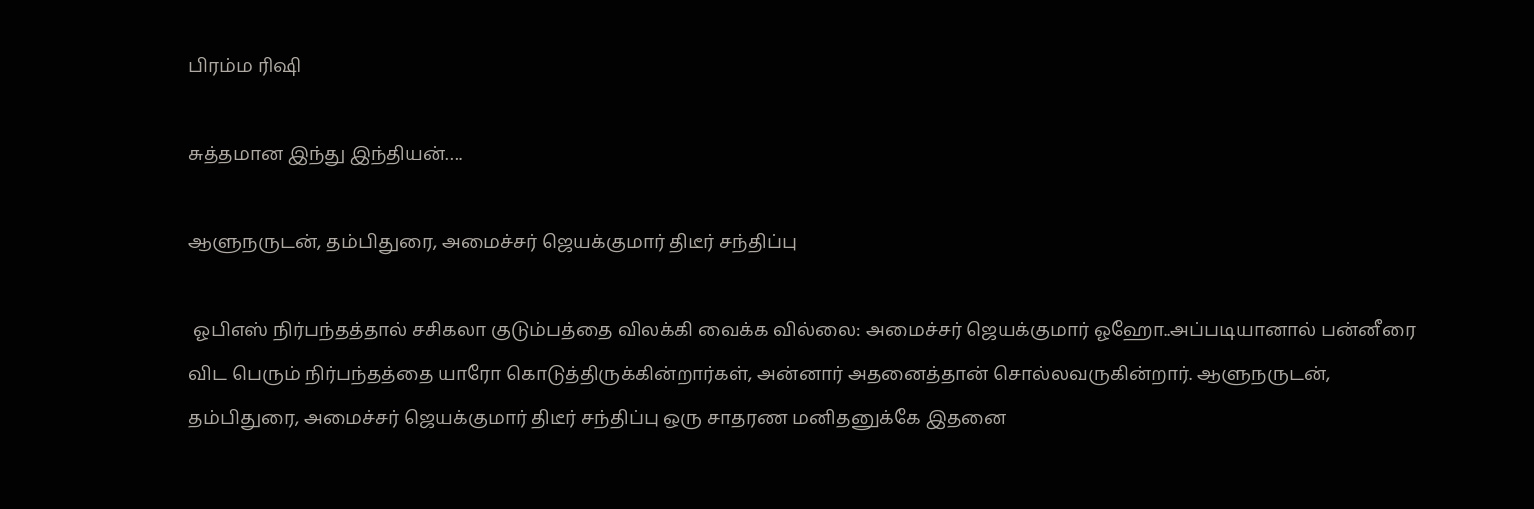பிரம்ம ரிஷி

சுத்தமான இந்து இந்தியன்….

ஆளுநருடன், தம்பிதுரை, அமைச்சர் ஜெயக்குமார் திடீர் சந்திப்பு

 ஓபிஎஸ் நிர்பந்தத்தால் சசிகலா குடும்பத்தை விலக்கி வைக்க வில்லை: அமைச்சர் ஜெயக்குமார் ஓஹோ..அப்படியானால் பன்னீரை விட பெரும் நிர்பந்தத்தை யாரோ கொடுத்திருக்கின்றார்கள், அன்னார் அதனைத்தான் சொல்லவருகின்றார். ஆளுநருடன், தம்பிதுரை, அமைச்சர் ஜெயக்குமார் திடீர் சந்திப்பு ஒரு சாதரண மனிதனுக்கே இதனை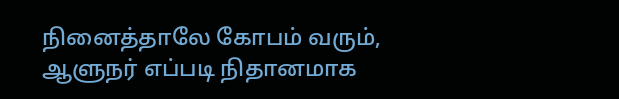நினைத்தாலே கோபம் வரும், ஆளுநர் எப்படி நிதானமாக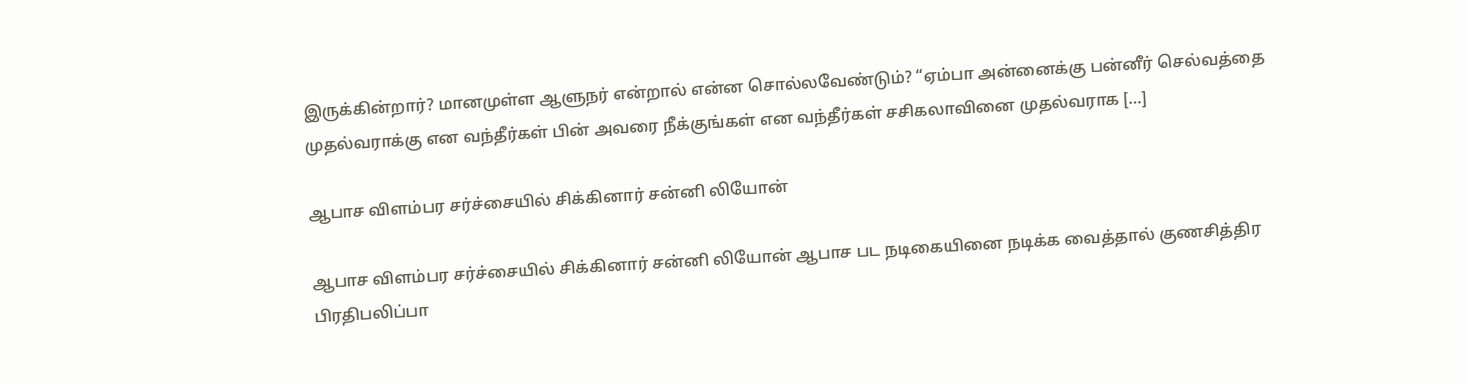இருக்கின்றார்? மானமுள்ள ஆளுநர் என்றால் என்ன சொல்லவேண்டும்? “ஏம்பா அன்னைக்கு பன்னீர் செல்வத்தை முதல்வராக்கு என வந்தீர்கள் பின் அவரை நீக்குங்கள் என வந்தீர்கள் சசிகலாவினை முதல்வராக‌ […]

ஆபாச விளம்பர சர்ச்சையில் சிக்கினார் சன்னி லியோன்

ஆபாச விளம்பர சர்ச்சையில் சிக்கினார் சன்னி லியோன் ஆபாச பட‌ நடிகையினை நடிக்க வைத்தால் குணசித்திர பிரதிபலிப்பா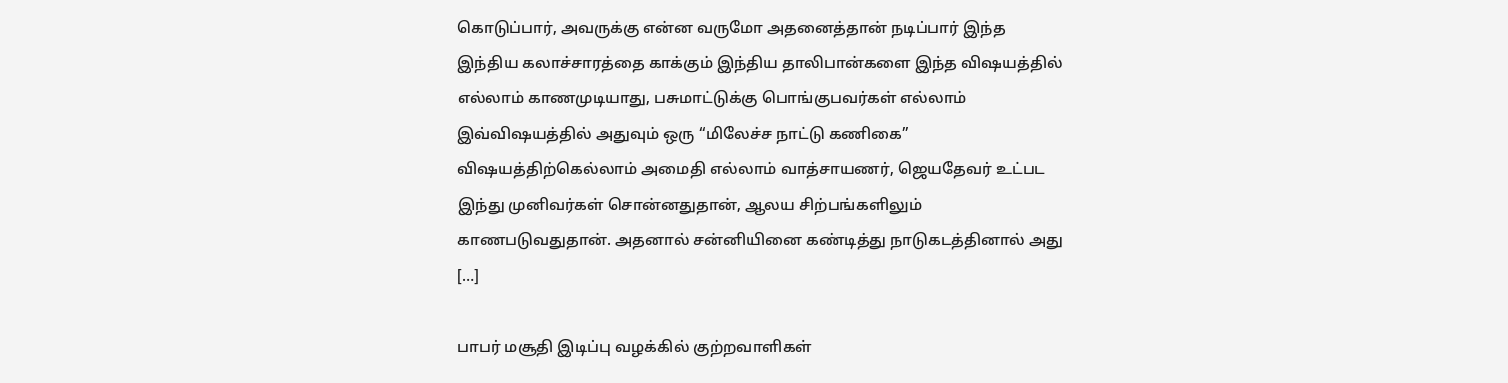கொடுப்பார், அவருக்கு என்ன வருமோ அதனைத்தான் நடிப்பார் இந்த இந்திய கலாச்சாரத்தை காக்கும் இந்திய தாலிபான்களை இந்த விஷயத்தில் எல்லாம் காணமுடியாது, பசுமாட்டுக்கு பொங்குபவர்கள் எல்லாம் இவ்விஷயத்தில் அதுவும் ஒரு “மிலேச்ச நாட்டு கணிகை” விஷயத்திற்கெல்லாம் அமைதி எல்லாம் வாத்சாயணர், ஜெயதேவர் உட்பட இந்து முனிவர்கள் சொன்னதுதான், ஆலய சிற்பங்களிலும் காணபடுவதுதான். அதனால் சன்னியினை கண்டித்து நாடுகடத்தினால் அது […]

பாபர் மசூதி இடிப்பு வழக்கில் குற்றவாளிகள்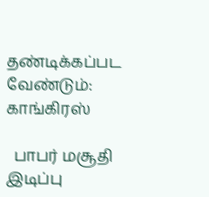தண்டிக்கப்பட வேண்டும்: காங்கிரஸ்

  பாபர் மசூதி இடிப்பு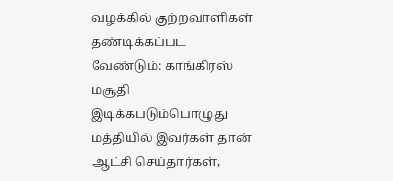வழக்கில் குற்றவாளிகள் தண்டிக்கப்பட வேண்டும்: காங்கிரஸ் மசூதி இடிக்கபடும்பொழுது மத்தியில் இவர்கள் தான் ஆட்சி செய்தார்கள்,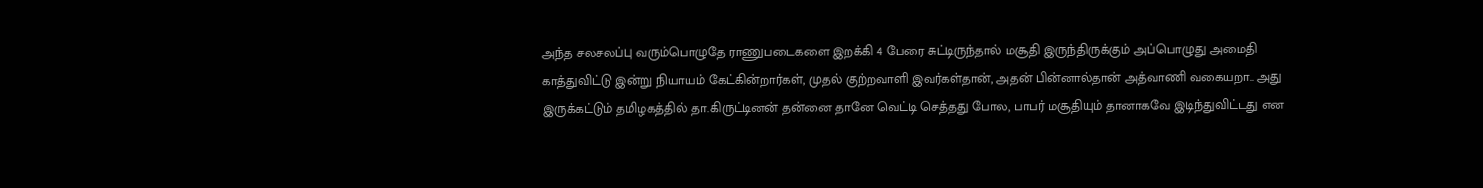அந்த சலசலப்பு வரும்பொழுதே ராணுபடைகளை இறக்கி 4 பேரை சுட்டிருந்தால் மசூதி இருந்திருக்கும் அப்பொழுது அமைதி காத்துவிட்டு இன்று நியாயம் கேட்கின்றார்கள், முதல் குற்றவாளி இவர்கள்தான், அதன் பின்னால்தான் அத்வாணி வகையறா.. அது இருக்கட்டும் தமிழகத்தில் தா.கிருட்டினன் தன்னை தானே வெட்டி செத்தது போல, பாபர் மசூதியும் தானாகவே இடிந்துவிட்டது என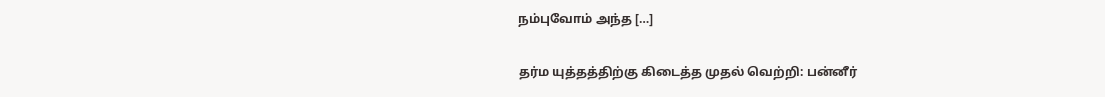நம்புவோம் அந்த […]

தர்ம யுத்தத்திற்கு கிடைத்த முதல் வெற்றி: பன்னீர்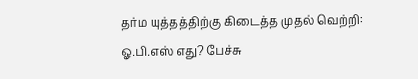தர்ம யுத்தத்திற்கு கிடைத்த முதல் வெற்றி: ஓ.பி.எஸ் எது? பேச்சு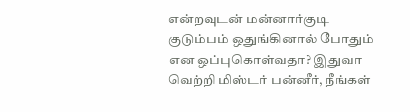என்றவுடன் மன்னார்குடி குடும்பம் ஒதுங்கினால் போதும் என ஒப்புகொள்வதா? இதுவா வெற்றி மிஸ்டர் பன்னீர், நீங்கள்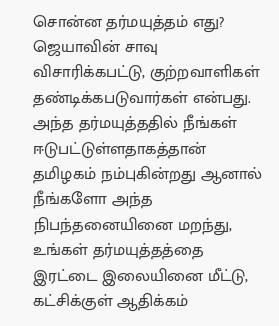சொன்ன தர்மயுத்தம் எது? ஜெயாவின் சாவு விசாரிக்கபட்டு, குற்றவாளிகள் தண்டிக்கபடுவார்கள் என்பது. அந்த தர்மயுத்ததில் நீங்கள் ஈடுபட்டுள்ளதாகத்தான் தமிழகம் நம்புகின்றது ஆனால் நீங்களோ அந்த நிபந்தனையினை மறந்து, உங்கள் தர்மயுத்தத்தை இரட்டை இலையினை மீட்டு, கட்சிக்குள் ஆதிக்கம்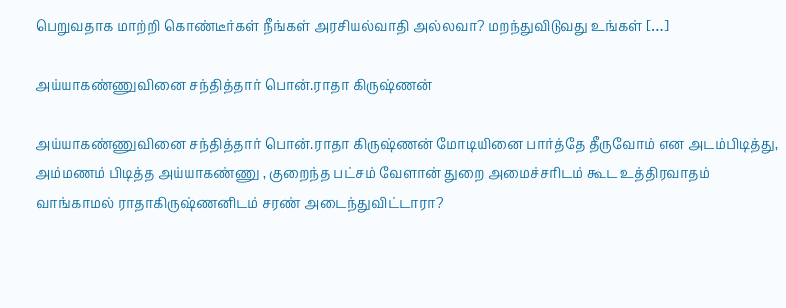பெறுவதாக மாற்றி கொண்டீர்கள் நீங்கள் அரசியல்வாதி அல்லவா? மறந்துவிடுவது உங்கள் […]

அய்யாகண்ணுவினை சந்தித்தார் பொன்.ராதா கிருஷ்ணன்

அய்யாகண்ணுவினை சந்தித்தார் பொன்.ராதா கிருஷ்ணன் மோடியினை பார்த்தே தீருவோம் என அடம்பிடித்து, அம்மணம் பிடித்த அய்யாகண்ணு , குறைந்த பட்சம் வேளான் துறை அமைச்சரிடம் கூட உத்திரவாதம் வாங்காமல் ராதாகிருஷ்ணனிடம் சரண் அடைந்துவிட்டாரா?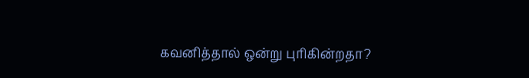கவனித்தால் ஒன்று புரிகின்றதா?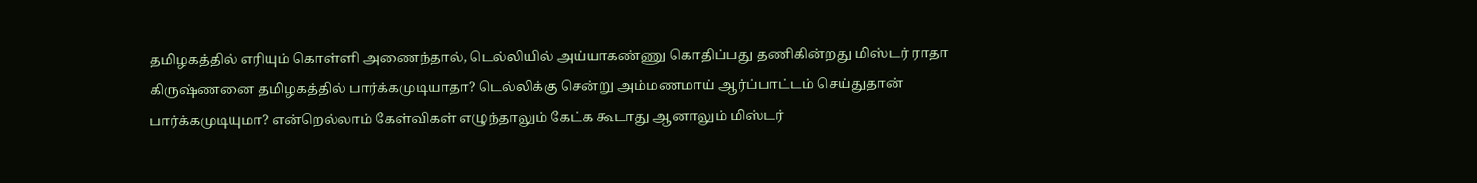தமிழகத்தில் எரியும் கொள்ளி அணைந்தால், டெல்லியில் அய்யாகண்ணு கொதிப்பது தணிகின்றது மிஸ்டர் ராதா கிருஷ்ணனை தமிழகத்தில் பார்க்கமுடியாதா? டெல்லிக்கு சென்று அம்மணமாய் ஆர்ப்பாட்டம் செய்துதான் பார்க்கமுடியுமா? என்றெல்லாம் கேள்விகள் எழுந்தாலும் கேட்க கூடாது ஆனாலும் மிஸ்டர்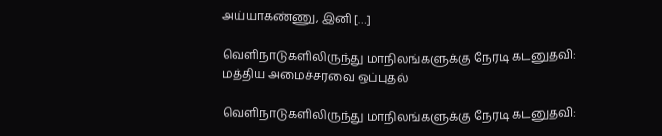அய்யாகண்ணு, இனி […]

வெளிநாடுகளிலிருந்து மாநிலங்களுக்கு நேரடி கடனுதவி: மத்திய அமைச்சரவை ஒப்புதல்

வெளிநாடுகளிலிருந்து மாநிலங்களுக்கு நேரடி கடனுதவி: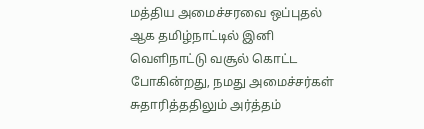மத்திய அமைச்சரவை ஒப்புதல் ஆக தமிழ்நாட்டில் இனி வெளிநாட்டு வசூல் கொட்ட போகின்றது, நமது அமைச்சர்கள் சுதாரித்ததிலும் அர்த்தம்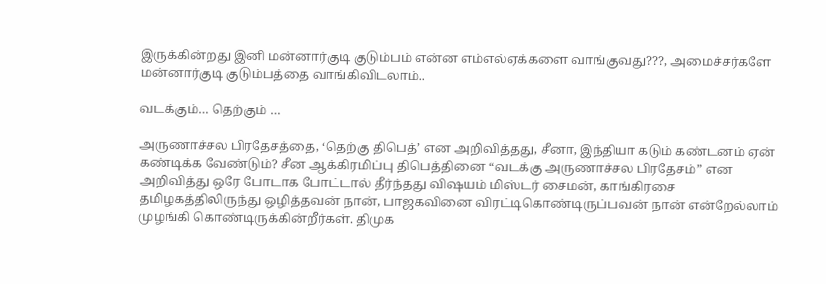இருக்கின்றது இனி மன்னார்குடி குடும்பம் என்ன எம்எல்ஏக்களை வாங்குவது???, அமைச்சர்களே மன்னார்குடி குடும்பத்தை வாங்கிவிடலாம்..

வடக்கும்… தெற்கும் …

அருணாச்சல பிரதேசத்தை, ‘தெற்கு திபெத்’ என அறிவித்தது, சீனா, இந்தியா கடும் கண்டனம் ஏன் கண்டிக்க வேண்டும்? சீன ஆக்கிரமிப்பு திபெத்தினை “வடக்கு அருணாச்சல பிரதேசம்” என அறிவித்து ஒரே போடாக போட்டால் தீர்ந்தது விஷயம் மிஸ்டர் சைமன், காங்கிரசை தமிழகத்திலிருந்து ஒழித்தவன் நான், பாஜகவினை விரட்டிகொண்டிருப்பவன் நான் என்றேல்லாம் முழங்கி கொண்டிருக்கின்றீர்கள். திமுக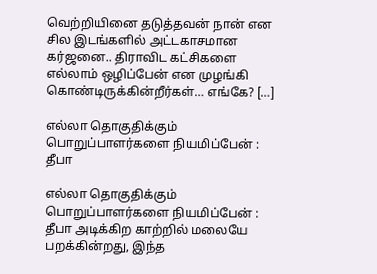வெற்றியினை தடுத்தவன் நான் என சில இடங்களில் அட்டகாசமான கர்ஜனை.. திராவிட கட்சிகளை எல்லாம் ஒழிப்பேன் என முழங்கி கொண்டிருக்கின்றீர்கள்… எங்கே? […]

எல்லா தொகுதிக்கும் பொறுப்பாளர்களை நியமிப்பேன் : தீபா

எல்லா தொகுதிக்கும் பொறுப்பாளர்களை நியமிப்பேன் : தீபா அடிக்கிற காற்றில் மலையே பறக்கின்றது, இந்த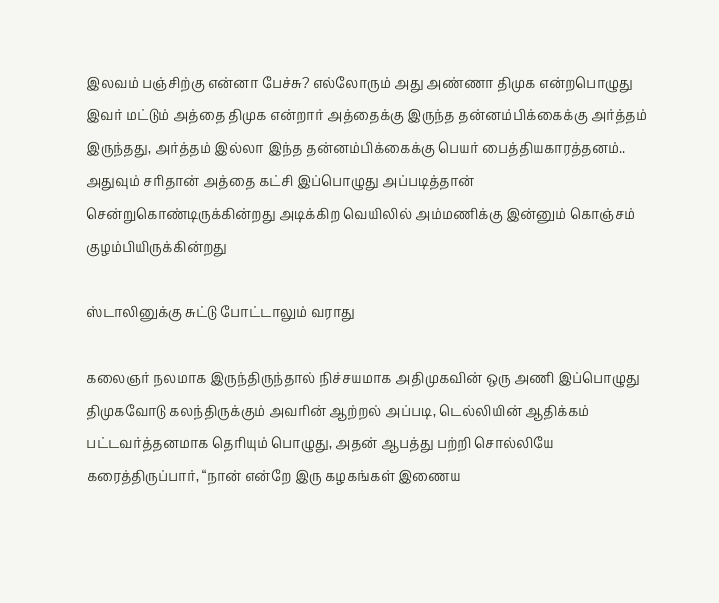இலவம் பஞ்சிற்கு என்னா பேச்சு? எல்லோரும் அது அண்ணா திமுக என்றபொழுது இவர் மட்டும் அத்தை திமுக என்றார் அத்தைக்கு இருந்த தன்னம்பிக்கைக்கு அர்த்தம் இருந்தது, அர்த்தம் இல்லா இந்த தன்னம்பிக்கைக்கு பெயர் பைத்தியகாரத்தனம்.. அதுவும் சரிதான் அத்தை கட்சி இப்பொழுது அப்படித்தான் சென்றுகொண்டிருக்கின்றது அடிக்கிற வெயிலில் அம்மணிக்கு இன்னும் கொஞ்சம் குழம்பியிருக்கின்றது

ஸ்டாலினுக்கு சுட்டு போட்டாலும் வராது

கலைஞர் நலமாக இருந்திருந்தால் நிச்சயமாக அதிமுகவின் ஒரு அணி இப்பொழுது திமுகவோடு கலந்திருக்கும் அவரின் ஆற்றல் அப்படி, டெல்லியின் ஆதிக்கம் பட்டவர்த்தனமாக தெரியும் பொழுது, அதன் ஆபத்து பற்றி சொல்லியே கரைத்திருப்பார், “நான் என்றே இரு கழகங்கள் இணைய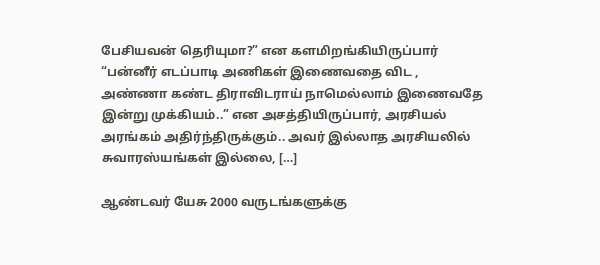பேசியவன் தெரியுமா?” என களமிறங்கியிருப்பார் “பன்னீர் எடப்பாடி அணிகள் இணைவதை விட , அண்ணா கண்ட திராவிடராய் நாமெல்லாம் இணைவதே இன்று முக்கியம்..” என அசத்தியிருப்பார், அரசியல் அரங்கம் அதிர்ந்திருக்கும்.. அவர் இல்லாத அரசியலில் சுவாரஸ்யங்கள் இல்லை, […]

ஆண்டவர் யேசு 2000 வருடங்களுக்கு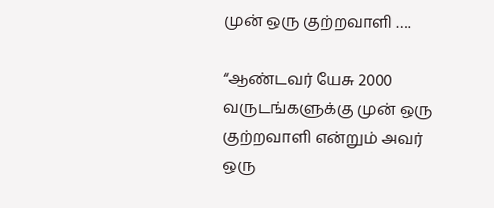முன் ஒரு குற்றவாளி ….

“ஆண்டவர் யேசு 2000 வருடங்களுக்கு முன் ஒரு குற்றவாளி என்றும் அவர் ஒரு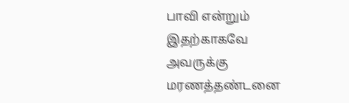பாவி என்றும் இதற்காகவே அவருக்கு மரணத்தண்டனை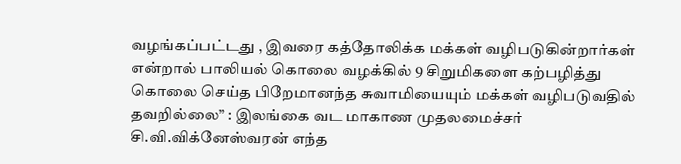வழங்கப்பட்டது , இவரை கத்தோலிக்க மக்கள் வழிபடுகின்றார்கள் என்றால் பாலியல் கொலை வழக்கில் 9 சிறுமிகளை கற்பழித்து கொலை செய்த பிறேமானந்த சுவாமியையும் மக்கள் வழிபடுவதில் தவறில்லை” : இலங்கை வட மாகாண முதலமைச்சர் சி.வி.விக்னேஸ்வரன் எந்த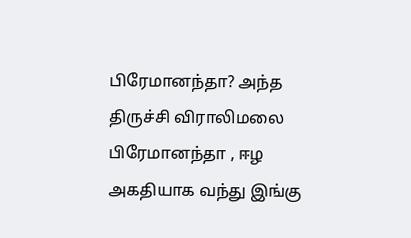பிரேமானந்தா? அந்த‌ திருச்சி விராலிமலை பிரேமானந்தா , ஈழ அகதியாக வந்து இங்கு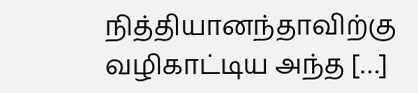நித்தியானந்தாவிற்கு வழிகாட்டிய அந்த […]